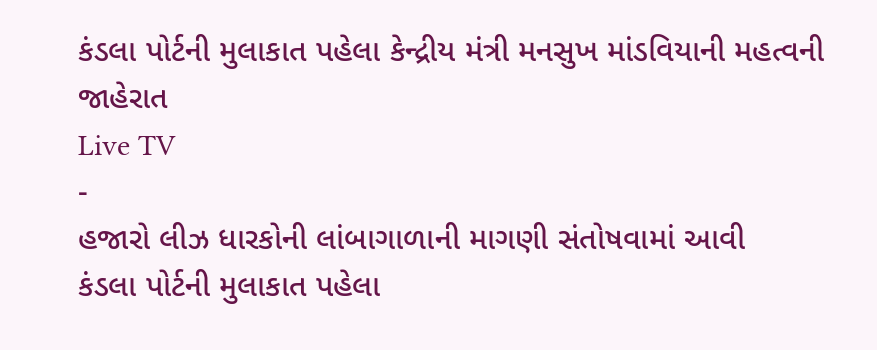કંડલા પોર્ટની મુલાકાત પહેલા કેન્દ્રીય મંત્રી મનસુખ માંડવિયાની મહત્વની જાહેરાત
Live TV
-
હજારો લીઝ ધારકોની લાંબાગાળાની માગણી સંતોષવામાં આવી
કંડલા પોર્ટની મુલાકાત પહેલા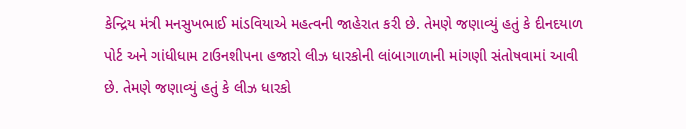કેન્દ્રિય મંત્રી મનસુખભાઈ માંડવિયાએ મહત્વની જાહેરાત કરી છે. તેમણે જણાવ્યું હતું કે દીનદયાળ પોર્ટ અને ગાંધીધામ ટાઉનશીપના હજારો લીઝ ધારકોની લાંબાગાળાની માંગણી સંતોષવામાં આવી છે. તેમણે જણાવ્યું હતું કે લીઝ ધારકો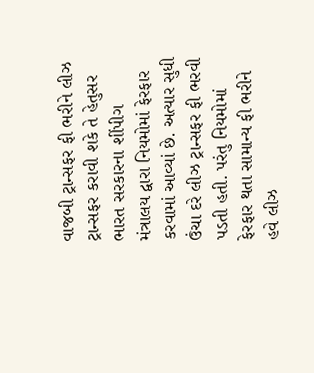વાજબી ટ્રાન્સફર ફી ભરીને લીઝ ટ્રાન્સફર કરાવી શકે તે હેતુસર ભારત સરકારના શીંપીગ મંત્રાલય દ્વારા નિયમોમાં ફેરફાર કરવામાં આવ્યાં છે. અત્યાર સુધી ઉંચા દરે લીઝ ટ્રાન્સફર ફી ભરવી પડતી હતી. પરંતુ નિયમોમાં ફેરફાર થતા સામાન્ય ફી ભરીને હવે લીઝ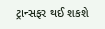ટ્રાન્સફર થઈ શકશે